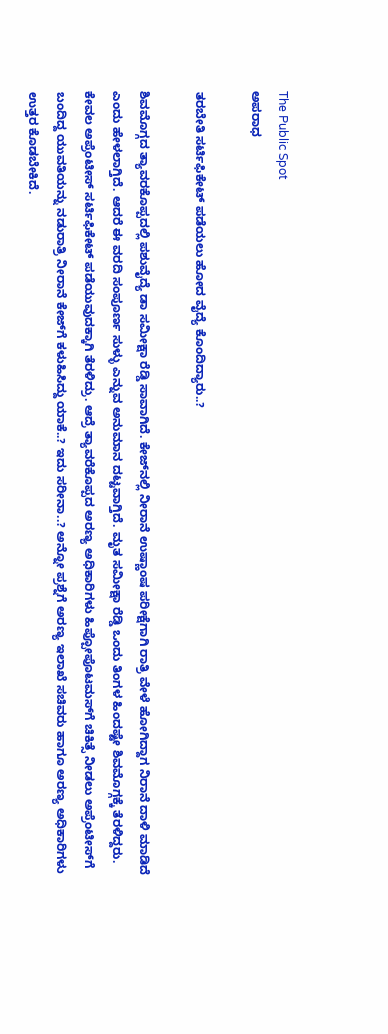The Public Spot
ಅಪರಾಧ

ತರಬೇತಿ ಸರ್ಟಿಫಿಕೇಟ್‌‌ ಪಡೆಯಲು ಹೋದ ವೈದ್ಯೆ ಕೊಂದಿದ್ಯಾರು..?

ಶಿವಮೊಗ್ಗದ ತ್ಯಾವರಕೊಪ್ಪದಲ್ಲಿ ಪಶುವೈದ್ಯೆ ಡಾ ಸಮೀಕ್ಷಾ ರೆಡ್ಡಿ ಸಾವಾಗಿದೆ. ಕೇಜ್‌ನಲ್ಲಿ ನೀರಾನೆ ಉಷ್ಣಾಂಷ ಪರೀಕ್ಷೆಗಾಗಿ ರಾತ್ರಿ ವೇಳೆ ಹೋಗಿದ್ದಾಗ ನಿರಾನೆ ದಾಳಿ ಮಾಡಿದೆ ಎಂದು ಹೇಳಲಾಗ್ತಿದೆ. ಆದರೆ ಈ ವರದಿ ಸಂಪೂರ್ಣ ಸುಳ್ಳು ಎನ್ನುವ ಅನುಮಾನ ದಟ್ಟವಾಗ್ತಿದೆ. ಮೃತ ಸಮೀಕ್ಷಾ ರೆಡ್ಡಿ ಒಂದು ತಿಂಗಳ ಹಿಂದಷ್ಟೇ ಶಿವಮೊಗ್ಗಕ್ಕೆ ತೆರಳಿದ್ದರು. ಕೇವಲ ಅಪ್ರೆಂಟೀಸ್ ಸರ್ಟಿಫಿಕೇಟ್‌ ಪಡೆಯುವುದಕ್ಕಾಗಿ ತೆರಳಿದ್ರು. ಆದ್ರೆ ತ್ಯಾವರೆಕೊಪ್ಪದ ಅರಣ್ಯ ಅಧಿಕಾರಿಗಳು ಹಿಪ್ಪೋಪೊಟಮಸ್‌ಗೆ ಚಿಕಿತ್ಸೆ ನೀಡಲು ಅಪ್ರೆಂಟೀಸ್‌ಗೆ ಬಂದಿದ್ದ ಯುವತಿಯನ್ನು ನಡುರಾತ್ರಿ ನೀರಾನೆ ಕೇಜ್‌ಗೆ ಕಳುಹಿಸಿದ್ದು ಯಾಕೆ..? ಇದು ಸರೀನಾ..? ಅನ್ನೋ ಪ್ರಶ್ನೆಗೆ ಅರಣ್ಯ ಇಲಾಖೆ ಸಚಿವರು ಹಾಗೂ ಅರಣ್ಯ ಅಧಿಕಾರಿಗಳು ಉತ್ತರ ಕೊಡಬೇಕಿದೆ.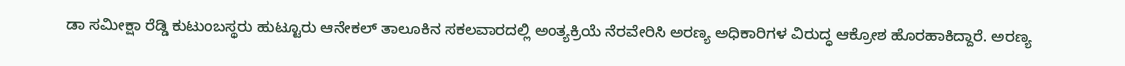ಡಾ ಸಮೀಕ್ಷಾ ರೆಡ್ಡಿ ಕುಟುಂಬಸ್ಥರು ಹುಟ್ಟೂರು ಆನೇಕಲ್ ತಾಲೂಕಿನ ಸಕಲವಾರದಲ್ಲಿ ಅಂತ್ಯಕ್ರಿಯೆ ನೆರವೇರಿಸಿ ಅರಣ್ಯ ಅಧಿಕಾರಿಗಳ ವಿರುದ್ಧ ಆಕ್ರೋಶ ಹೊರಹಾಕಿದ್ದಾರೆ. ಅರಣ್ಯ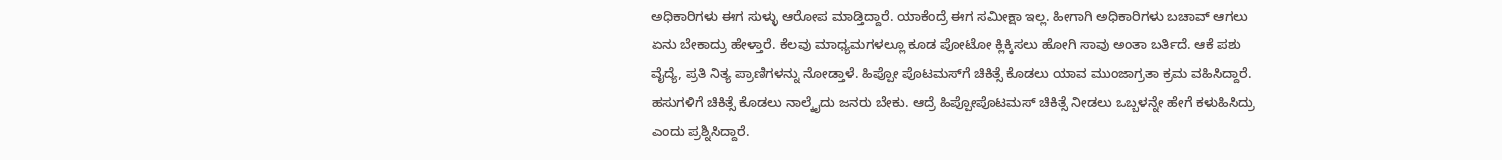ಅಧಿಕಾರಿಗಳು ಈಗ ಸುಳ್ಳು ಆರೋಪ ಮಾಡ್ತಿದ್ದಾರೆ. ಯಾಕೆಂದ್ರೆ ಈಗ ಸಮೀಕ್ಷಾ ಇಲ್ಲ. ಹೀಗಾಗಿ ಅಧಿಕಾರಿಗಳು ಬಚಾವ್ ಆಗಲು ಏನು ಬೇಕಾದ್ರು ಹೇಳ್ತಾರೆ. ಕೆಲವು ಮಾಧ್ಯಮಗಳಲ್ಲೂ ಕೂಡ ಪೋಟೋ ಕ್ಲಿಕ್ಕಿಸಲು ಹೋಗಿ ಸಾವು ಅಂತಾ ಬರ್ತಿದೆ. ಆಕೆ ಪಶು ವೈದ್ಯೆ, ಪ್ರತಿ ನಿತ್ಯ ಪ್ರಾಣಿಗಳನ್ನು ನೋಡ್ತಾಳೆ. ಹಿಪ್ಪೋ ಪೊಟಮಸ್‌ಗೆ ಚಿಕಿತ್ಸೆ ಕೊಡಲು ಯಾವ ಮುಂಜಾಗ್ರತಾ ಕ್ರಮ ವಹಿಸಿದ್ದಾರೆ. ಹಸುಗಳಿಗೆ ಚಿಕಿತ್ಸೆ ಕೊಡಲು ನಾಲ್ಕೈದು ಜನರು ಬೇಕು. ಆದ್ರೆ ಹಿಪ್ಪೋಪೊಟಮಸ್ ಚಿಕಿತ್ಸೆ ನೀಡಲು ಒಬ್ಬಳನ್ನೇ ಹೇಗೆ ಕಳುಹಿಸಿದ್ರು ಎಂದು ಪ್ರಶ್ನಿಸಿದ್ದಾರೆ.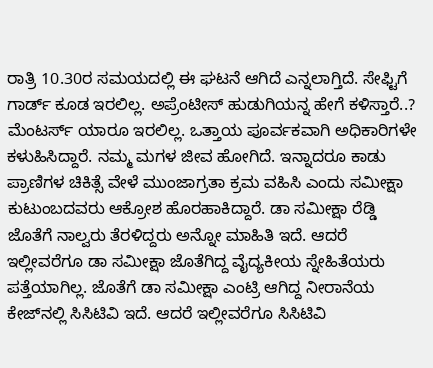ರಾತ್ರಿ 10.30ರ ಸಮಯದಲ್ಲಿ ಈ ಘಟನೆ ಆಗಿದೆ ಎನ್ನಲಾಗ್ತಿದೆ. ಸೇಫ್ಟಿಗೆ ಗಾರ್ಡ್‌‌ ಕೂಡ ಇರಲಿಲ್ಲ. ಅಪ್ರೆಂಟೀಸ್ ಹುಡುಗಿಯನ್ನ ಹೇಗೆ ಕಳಿಸ್ತಾರೆ..? ಮೆಂಟರ್ಸ್ ಯಾರೂ ಇರಲಿಲ್ಲ. ಒತ್ತಾಯ ಪೂರ್ವಕವಾಗಿ ಅಧಿಕಾರಿಗಳೇ ಕಳುಹಿಸಿದ್ದಾರೆ. ನಮ್ಮ ಮಗಳ ಜೀವ ಹೋಗಿದೆ. ಇನ್ನಾದರೂ ಕಾಡು ಪ್ರಾಣಿಗಳ ಚಿಕಿತ್ಸೆ ವೇಳೆ ಮುಂಜಾಗ್ರತಾ ಕ್ರಮ ವಹಿಸಿ ಎಂದು ಸಮೀಕ್ಷಾ ಕುಟುಂಬದವರು ಆಕ್ರೋಶ ಹೊರಹಾಕಿದ್ದಾರೆ. ಡಾ ಸಮೀಕ್ಷಾ ರೆಡ್ಡಿ ಜೊತೆಗೆ ನಾಲ್ವರು ತೆರಳಿದ್ದರು ಅನ್ನೋ ಮಾಹಿತಿ ಇದೆ. ಆದರೆ ಇಲ್ಲೀವರೆಗೂ ಡಾ ಸಮೀಕ್ಷಾ ಜೊತೆಗಿದ್ದ ವೈದ್ಯಕೀಯ ಸ್ನೇಹಿತೆಯರು ಪತ್ತೆಯಾಗಿಲ್ಲ. ಜೊತೆಗೆ ಡಾ ಸಮೀಕ್ಷಾ ಎಂಟ್ರಿ ಆಗಿದ್ದ ನೀರಾನೆಯ ಕೇಜ್‌ನಲ್ಲಿ ಸಿಸಿಟಿವಿ ಇದೆ. ಆದರೆ ಇಲ್ಲೀವರೆಗೂ ಸಿಸಿಟಿವಿ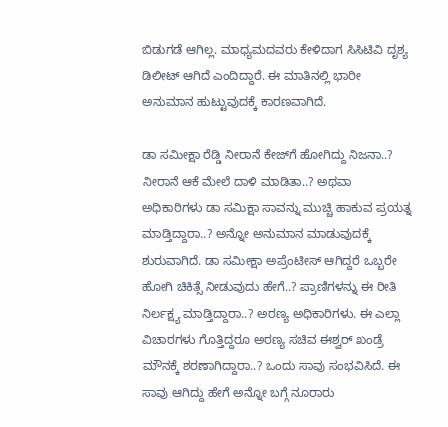ಬಿಡುಗಡೆ ಆಗಿಲ್ಲ. ಮಾಧ್ಯಮದವರು ಕೇಳಿದಾಗ ಸಿಸಿಟಿವಿ ದೃಶ್ಯ ಡಿಲೀಟ್‌ ಆಗಿದೆ ಎಂದಿದ್ದಾರೆ. ಈ ಮಾತಿನಲ್ಲಿ ಭಾರೀ ಅನುಮಾನ ಹುಟ್ಟುವುದಕ್ಕೆ ಕಾರಣವಾಗಿದೆ.

ಡಾ ಸಮೀಕ್ಷಾ ರೆಡ್ಡಿ ನೀರಾನೆ ಕೇಜ್‌ಗೆ ಹೋಗಿದ್ದು ನಿಜನಾ..? ನೀರಾನೆ ಆಕೆ ಮೇಲೆ ದಾಳಿ ಮಾಡಿತಾ..? ಅಥವಾ ಅಧಿಕಾರಿಗಳು ಡಾ ಸಮಿಕ್ಷಾ ಸಾವನ್ನು ಮುಚ್ಚಿ ಹಾಕುವ ಪ್ರಯತ್ನ ಮಾಡ್ತಿದ್ದಾರಾ..? ಅನ್ನೋ ಅನುಮಾನ ಮಾಡುವುದಕ್ಕೆ ಶುರುವಾಗಿದೆ. ಡಾ ಸಮೀಕ್ಷಾ ಅಪ್ರೆಂಟೀಸ್‌ ಆಗಿದ್ದರೆ ಒಬ್ಬರೇ ಹೋಗಿ ಚಿಕಿತ್ಸೆ ನೀಡುವುದು ಹೇಗೆ..? ಪ್ರಾಣಿಗಳನ್ನು ಈ ರೀತಿ ನಿರ್ಲಕ್ಷ್ಯ ಮಾಡ್ತಿದ್ದಾರಾ..? ಅರಣ್ಯ ಅಧಿಕಾರಿಗಳು. ಈ ಎಲ್ಲಾ ವಿಚಾರಗಳು ಗೊತ್ತಿದ್ದರೂ ಅರಣ್ಯ ಸಚಿವ ಈಶ್ವರ್‌ ಖಂಡ್ರೆ ಮೌನಕ್ಕೆ ಶರಣಾಗಿದ್ದಾರಾ..? ಒಂದು ಸಾವು ಸಂಭವಿಸಿದೆ. ಈ ಸಾವು ಆಗಿದ್ದು ಹೇಗೆ ಅನ್ನೋ ಬಗ್ಗೆ ನೂರಾರು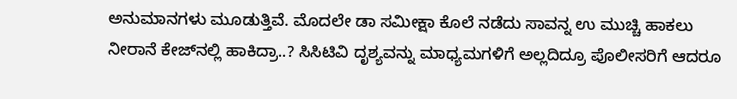ಅನುಮಾನಗಳು ಮೂಡುತ್ತಿವೆ. ಮೊದಲೇ ಡಾ ಸಮೀಕ್ಷಾ ಕೊಲೆ ನಡೆದು ಸಾವನ್ನ ಉ ಮುಚ್ಚಿ ಹಾಕಲು ನೀರಾನೆ ಕೇಜ್‌ನಲ್ಲಿ ಹಾಕಿದ್ರಾ..? ಸಿಸಿಟಿವಿ ದೃಶ್ಯವನ್ನು ಮಾಧ್ಯಮಗಳಿಗೆ ಅಲ್ಲದಿದ್ರೂ ಪೊಲೀಸರಿಗೆ ಆದರೂ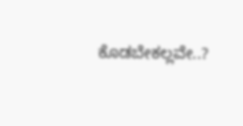ಕೊಡಬೇಕಲ್ಲವೇ..?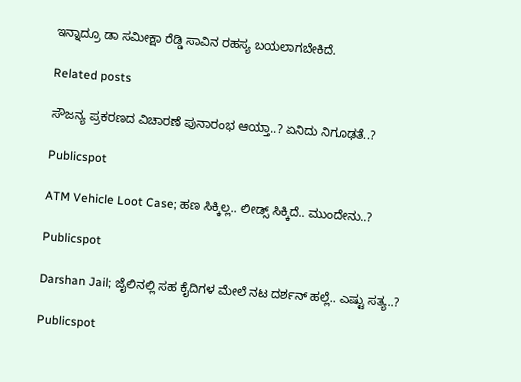ಇನ್ನಾದ್ರೂ ಡಾ ಸಮೀಕ್ಷಾ ರೆಡ್ಡಿ ಸಾವಿನ ರಹಸ್ಯ ಬಯಲಾಗಬೇಕಿದೆ.

Related posts

ಸೌಜನ್ಯ ಪ್ರಕರಣದ ವಿಚಾರಣೆ ಪುನಾರಂಭ ಆಯ್ತಾ..? ಏನಿದು ನಿಗೂಢತೆ..?

Publicspot

ATM Vehicle Loot Case; ಹಣ ಸಿಕ್ಕಿಲ್ಲ.. ಲೀಡ್ಸ್ ಸಿಕ್ಕಿದೆ.. ಮುಂದೇನು..?

Publicspot

Darshan Jail; ಜೈಲಿನಲ್ಲಿ ಸಹ ಕೈದಿಗಳ ಮೇಲೆ ನಟ ದರ್ಶನ್ ಹಲ್ಲೆ.. ಎಷ್ಟು ಸತ್ಯ..?

Publicspot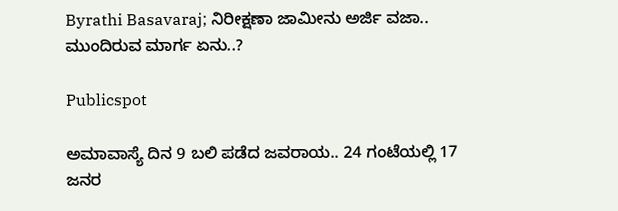Byrathi Basavaraj; ನಿರೀಕ್ಷಣಾ ಜಾಮೀನು ಅರ್ಜಿ ವಜಾ.. ಮುಂದಿರುವ ಮಾರ್ಗ ಏನು..?

Publicspot

ಅಮಾವಾಸ್ಯೆ ದಿನ 9 ಬಲಿ ಪಡೆದ ಜವರಾಯ.. 24 ಗಂಟೆಯಲ್ಲಿ 17 ಜನರ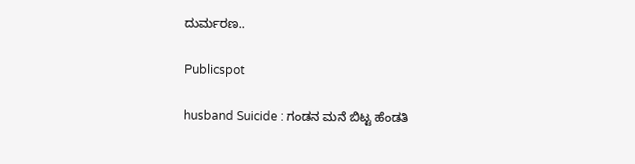ದುರ್ಮರಣ..

Publicspot

husband Suicide : ಗಂಡನ ಮನೆ ಬಿಟ್ಟ ಹೆಂಡತಿ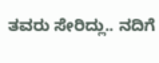ತವರು ಸೇರಿದ್ಲು.. ನದಿಗೆ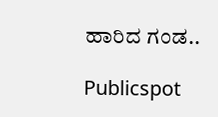ಹಾರಿದ ಗಂಡ..

Publicspot